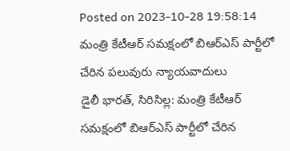Posted on 2023-10-28 19:58:14
మంత్రి కేటీఆర్ సమక్షంలో బిఆర్ఎస్ పార్టీలో చేరిన పలువురు న్యాయవాదులు
డైలీ భారత్, సిరిసిల్ల: మంత్రి కేటీఆర్ సమక్షంలో బిఆర్ఎస్ పార్టీలో చేరిన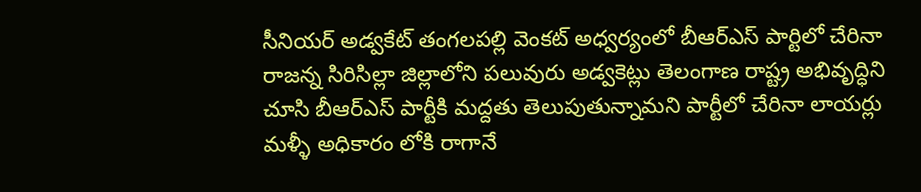సీనియర్ అడ్వకేట్ తంగలపల్లి వెంకట్ అధ్వర్యంలో బీఆర్ఎస్ పార్టిలో చేరినా రాజన్న సిరిసిల్లా జిల్లాలోని పలువురు అడ్వకెట్లు తెలంగాణ రాష్ట్ర అభివృద్ధిని చూసి బీఆర్ఎస్ పార్టీకి మద్దతు తెలుపుతున్నామని పార్టీలో చేరినా లాయర్లు మళ్ళీ అధికారం లోకి రాగానే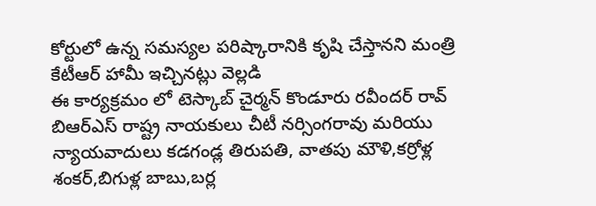కోర్టులో ఉన్న సమస్యల పరిష్కారానికి కృషి చేస్తానని మంత్రి కేటీఆర్ హామీ ఇచ్చినట్లు వెల్లడి
ఈ కార్యక్రమం లో టెస్కాబ్ చైర్మన్ కొండూరు రవీందర్ రావ్ బిఆర్ఎస్ రాష్ట్ర నాయకులు చీటీ నర్సింగరావు మరియు న్యాయవాదులు కడగండ్ల తిరుపతి, వాతపు మౌళి,కర్రోళ్ల శంకర్,బిగుళ్ల బాబు,బర్ల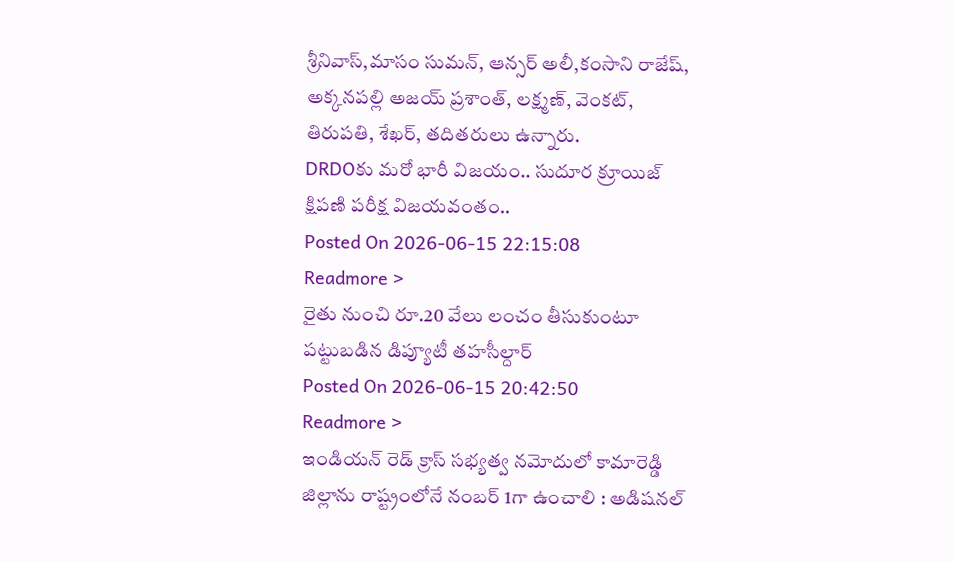శ్రీనివాస్,మాసం సుమన్, ఆన్సర్ అలీ,కంసాని రాజేష్, అక్కనపల్లి అజయ్ ప్రశాంత్, లక్ష్మణ్, వెంకట్, తిరుపతి, శేఖర్, తదితరులు ఉన్నారు.
DRDOకు మరో భారీ విజయం.. సుదూర క్రూయిజ్ క్షిపణి పరీక్ష విజయవంతం..
Posted On 2026-06-15 22:15:08
Readmore >
రైతు నుంచి రూ.20 వేలు లంచం తీసుకుంటూ పట్టుబడిన డిప్యూటీ తహసీల్దార్
Posted On 2026-06-15 20:42:50
Readmore >
ఇండియన్ రెడ్ క్రాస్ సభ్యత్వ నమోదులో కామారెడ్డి జిల్లాను రాష్ట్రంలోనే నంబర్ 1గా ఉంచాలి : అడిషనల్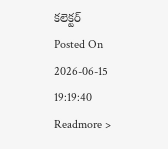కలెక్టర్
Posted On 2026-06-15 19:19:40
Readmore >